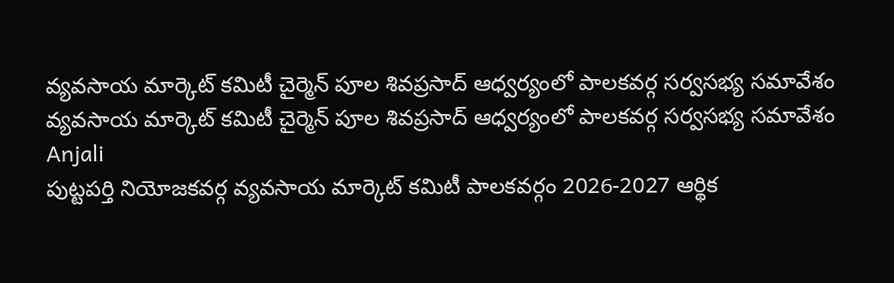వ్యవసాయ మార్కెట్ కమిటీ చైర్మెన్ పూల శివప్రసాద్ ఆధ్వర్యంలో పాలకవర్గ సర్వసభ్య సమావేశం
వ్యవసాయ మార్కెట్ కమిటీ చైర్మెన్ పూల శివప్రసాద్ ఆధ్వర్యంలో పాలకవర్గ సర్వసభ్య సమావేశం
Anjali
పుట్టపర్తి నియోజకవర్గ వ్యవసాయ మార్కెట్ కమిటీ పాలకవర్గం 2026-2027 ఆర్థిక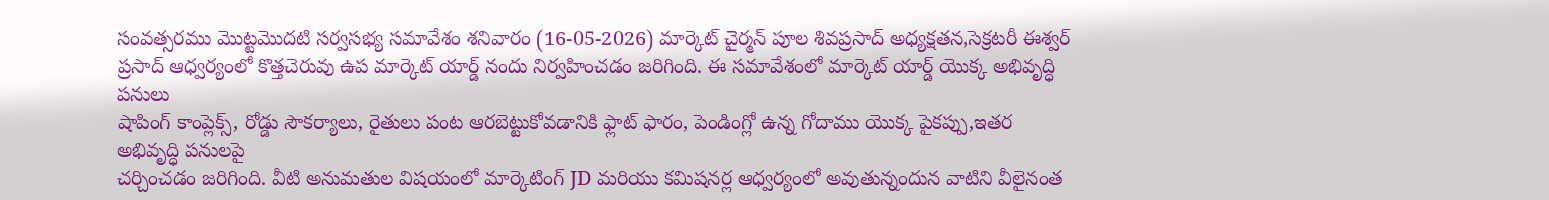సంవత్సరము మొట్టమొదటి సర్వసభ్య సమావేశం శనివారం (16-05-2026) మార్కెట్ చైర్మన్ పూల శివప్రసాద్ అధ్యక్షతన,సెక్రటరీ ఈశ్వర్ ప్రసాద్ ఆధ్వర్యంలో కొత్తచెరువు ఉప మార్కెట్ యార్డ్ నందు నిర్వహించడం జరిగింది. ఈ సమావేశంలో మార్కెట్ యార్డ్ యొక్క అభివృద్ధి పనులు
షాపింగ్ కాంప్లెక్స్, రోడ్డు సౌకర్యాలు, రైతులు పంట ఆరబెట్టుకోవడానికి ఫ్లాట్ ఫారం, పెండింగ్లో ఉన్న గోదాము యొక్క పైకప్పు,ఇతర అభివృద్ధి పనులపై
చర్చించడం జరిగింది. వీటి అనుమతుల విషయంలో మార్కెటింగ్ JD మరియు కమిషనర్ల ఆధ్వర్యంలో అవుతున్నందున వాటిని వీలైనంత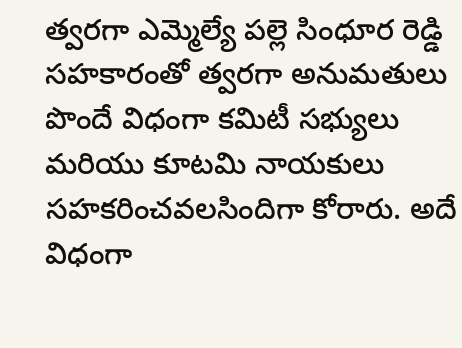త్వరగా ఎమ్మెల్యే పల్లె సింధూర రెడ్డి సహకారంతో త్వరగా అనుమతులు పొందే విధంగా కమిటీ సభ్యులు మరియు కూటమి నాయకులు సహకరించవలసిందిగా కోరారు. అదే విధంగా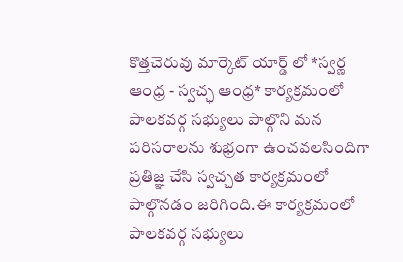కొత్తచెరువు మార్కెట్ యార్డ్ లో *స్వర్ణ ఆంధ్ర - స్వచ్ఛ ఆంధ్ర* కార్యక్రమంలో పాలకవర్గ సభ్యులు పాల్గొని మన పరిసరాలను శుభ్రంగా ఉంచవలసిందిగా ప్రతిజ్ఞ చేసి స్వచ్చత కార్యక్రమంలో పాల్గొనడం జరిగింది.ఈ కార్యక్రమంలో పాలకవర్గ సభ్యులు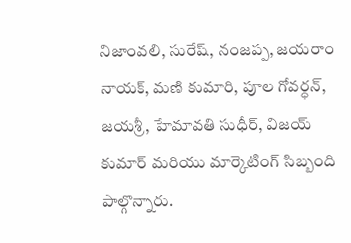నిజాంవలి, సురేష్, నంజప్ప, జయరాం నాయక్, మణి కుమారి, పూల గోవర్ధన్, జయశ్రీ, హేమావతి సుధీర్, విజయ్ కుమార్ మరియు మార్కెటింగ్ సిబ్బంది పాల్గొన్నారు.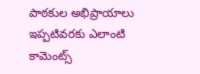పాఠకుల అభిప్రాయాలు
ఇప్పటివరకు ఎలాంటి కామెంట్స్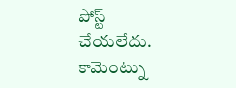పోస్ట్ చేయలేదు.
కామెంట్ను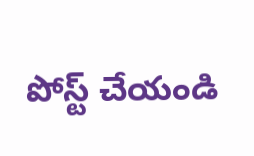పోస్ట్ చేయండి